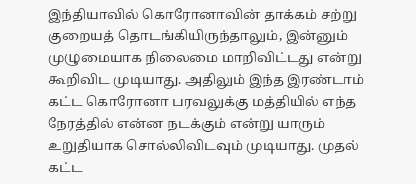இந்தியாவில் கொரோனாவின் தாக்கம் சற்று குறையத் தொடங்கியிருந்தாலும், இன்னும் முழுமையாக நிலைமை மாறிவிட்டது என்று கூறிவிட முடியாது. அதிலும் இந்த இரண்டாம் கட்ட கொரோனா பரவலுக்கு மத்தியில் எந்த நேரத்தில் என்ன நடக்கும் என்று யாரும் உறுதியாக சொல்லிவிடவும் முடியாது. முதல் கட்ட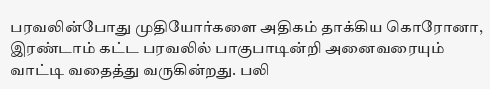பரவலின்போது முதியோர்களை அதிகம் தாக்கிய கொரோனா, இரண்டாம் கட்ட பரவலில் பாகுபாடின்றி அனைவரையும் வாட்டி வதைத்து வருகின்றது. பலி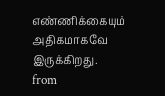எண்ணிக்கையும் அதிகமாகவே இருக்கிறது.
from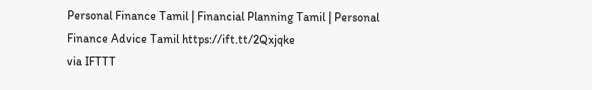Personal Finance Tamil | Financial Planning Tamil | Personal Finance Advice Tamil https://ift.tt/2Qxjqke
via IFTTT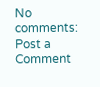No comments:
Post a Comment